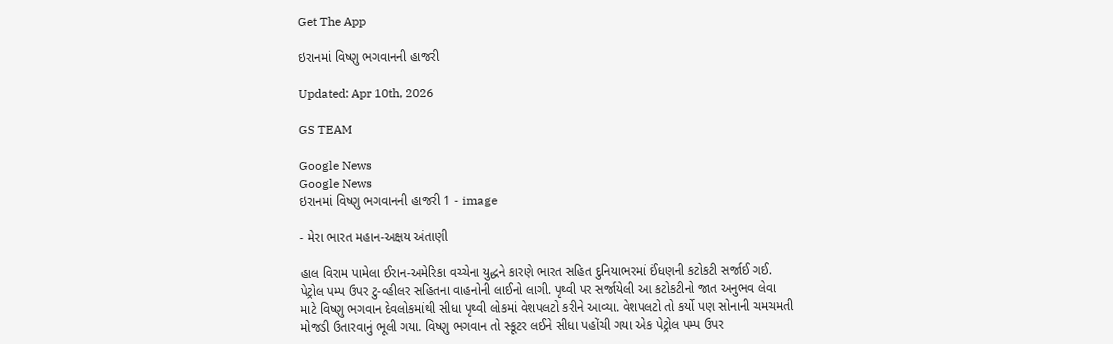Get The App

ઇરાનમાં વિષ્ણુ ભગવાનની હાજરી

Updated: Apr 10th, 2026

GS TEAM

Google News
Google News
ઇરાનમાં વિષ્ણુ ભગવાનની હાજરી 1 - image

- મેરા ભારત મહાન-અક્ષય અંતાણી

હાલ વિરામ પામેલા ઈરાન-અમેરિકા વચ્ચેના યુદ્ધને કારણે ભારત સહિત દુનિયાભરમાં ઈંધણની કટોકટી સર્જાઈ ગઈ. પેટ્રોલ પમ્પ ઉપર ટુ-વ્હીલર સહિતના વાહનોની લાઈનો લાગી. પૃથ્વી પર સર્જાયેલી આ કટોકટીનો જાત અનુભવ લેવા માટે વિષ્ણુ ભગવાન દેવલોકમાંથી સીધા પૃથ્વી લોકમાં વેશપલટો કરીને આવ્યા. વેશપલટો તો કર્યો પણ સોનાની ચમચમતી મોજડી ઉતારવાનું ભૂલી ગયા. વિષ્ણુ ભગવાન તો સ્કૂટર લઈને સીધા પહોંચી ગયા એક પેટ્રોલ પમ્પ ઉપર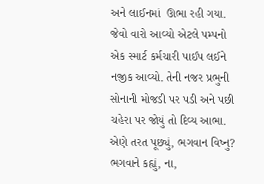અને લાઈનમાં  ઊભા રહી ગયા. જેવો વારો આવ્યો એટલે પમ્પનો એક સ્માર્ટ કર્મચારી પાઈપ લઈને નજીક આવ્યો. તેની નજર પ્રભુની સોનાની મોજડી પર પડી અને પછી ચહેરા પર જોયું તો દિવ્ય આભા. એણે તરત પૂછ્યું, ભગવાન વિષ્નુ? ભગવાને કહ્યું, ના,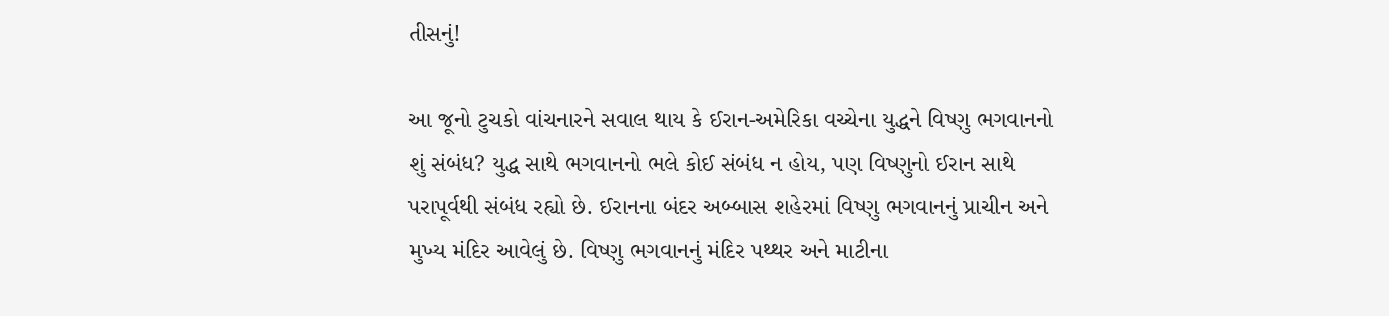તીસનું!

આ જૂનો ટુચકો વાંચનારને સવાલ થાય કે ઈરાન-અમેરિકા વચ્ચેના યુદ્ધને વિષ્ણુ ભગવાનનો શું સંબંધ? યુદ્ધ સાથે ભગવાનનો ભલે કોઈ સંબંધ ન હોય, પણ વિષ્ણુનો ઈરાન સાથે પરાપૂર્વથી સંબંધ રહ્યો છે. ઈરાનના બંદર અબ્બાસ શહેરમાં વિષ્ણુ ભગવાનનું પ્રાચીન અને મુખ્ય મંદિર આવેલું છે. વિષ્ણુ ભગવાનનું મંદિર પથ્થર અને માટીના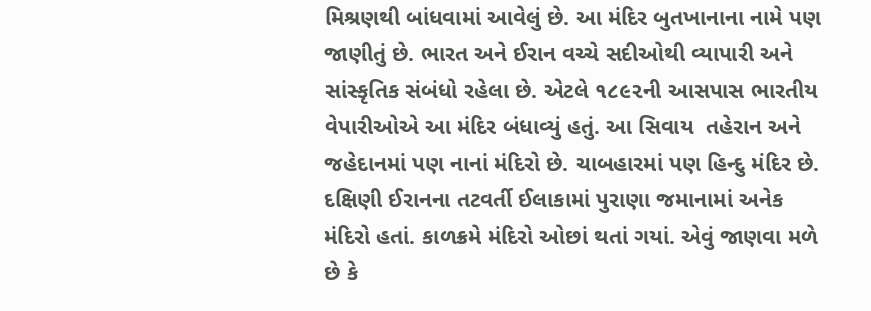મિશ્રણથી બાંધવામાં આવેલું છે. આ મંદિર બુતખાનાના નામે પણ જાણીતું છે. ભારત અને ઈરાન વચ્ચે સદીઓથી વ્યાપારી અને સાંસ્કૃતિક સંબંધો રહેલા છે. એટલે ૧૮૯૨ની આસપાસ ભારતીય વેપારીઓએ આ મંદિર બંધાવ્યું હતું. આ સિવાય  તહેરાન અને જહેદાનમાં પણ નાનાં મંદિરો છે. ચાબહારમાં પણ હિન્દુ મંદિર છે.  દક્ષિણી ઈરાનના તટવર્તી ઈલાકામાં પુરાણા જમાનામાં અનેક મંદિરો હતાં. કાળક્રમે મંદિરો ઓછાં થતાં ગયાં. એવું જાણવા મળે છે કે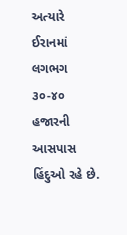અત્યારે ઈરાનમાં લગભગ ૩૦-૪૦ હજારની આસપાસ હિંદુઓ રહે છે.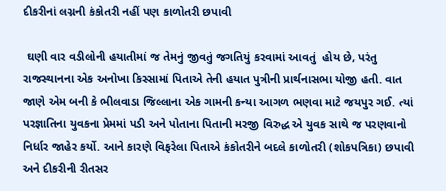દીકરીનાં લગ્નની કંકોતરી નહીં પણ કાળોતરી છપાવી

 ઘણી વાર વડીલોની હયાતીમાં જ તેમનું જીવતું જગતિયું કરવામાં આવતું  હોય છે, પરંતુ રાજસ્થાનના એક અનોખા કિસ્સામાં પિતાએ તેની હયાત પુત્રીની પ્રાર્થનાસભા યોજી હતી. વાત જાણે એમ બની કે ભીલવાડા જિલ્લાના એક ગામની કન્યા આગળ ભણવા માટે જયપુર ગઈ. ત્યાં પરજ્ઞાતિના યુવકના પ્રેમમાં પડી અને પોતાના પિતાની મરજી વિરુદ્ધ એ યુવક સાથે જ પરણવાનો નિર્ધાર જાહેર કર્યો. આને કારણે વિફરેલા પિતાએ કંકોતરીને બદલે કાળોતરી (શોકપત્રિકા) છપાવી અને દીકરીની રીતસર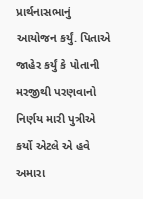પ્રાર્થનાસભાનું  આયોજન કર્યું. પિતાએ જાહેર કર્યું કે પોતાની મરજીથી પરણવાનો નિર્ણય મારી પુત્રીએ કર્યો એટલે એ હવે અમારા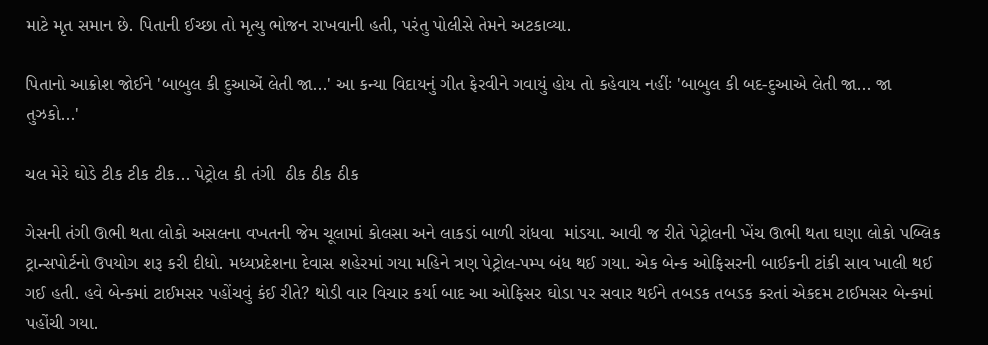માટે મૃત સમાન છે. પિતાની ઈચ્છા તો મૃત્યુ ભોજન રાખવાની હતી, પરંતુ પોલીસે તેમને અટકાવ્યા.

પિતાનો આક્રોશ જોઈને 'બાબુલ કી દુઆએં લેતી જા...' આ કન્યા વિદાયનું ગીત ફેરવીને ગવાયું હોય તો કહેવાય નહીંઃ 'બાબુલ કી બદ-દુઆએ લેતી જા... જા તુઝકો...'

ચલ મેરે ઘોડે ટીક ટીક ટીક... પેટ્રોલ કી તંગી  ઠીક ઠીક ઠીક

ગેસની તંગી ઊભી થતા લોકો અસલના વખતની જેમ ચૂલામાં કોલસા અને લાકડાં બાળી રાંધવા  માંડયા. આવી જ રીતે પેટ્રોલની ખેંચ ઊભી થતા ઘણા લોકો પબ્લિક ટ્રાન્સપોર્ટનો ઉપયોગ શરૂ કરી દીધો. મધ્યપ્રદેશના દેવાસ શહેરમાં ગયા મહિને ત્રણ પેટ્રોલ-પમ્પ બંધ થઈ ગયા. એક બેન્ક ઓફિસરની બાઈકની ટાંકી સાવ ખાલી થઈ ગઈ હતી. હવે બેન્કમાં ટાઈમસર પહોંચવું કંઈ રીતે? થોડી વાર વિચાર કર્યા બાદ આ ઓફિસર ઘોડા પર સવાર થઈને તબડક તબડક કરતાં એકદમ ટાઈમસર બેન્કમાં પહોંચી ગયા.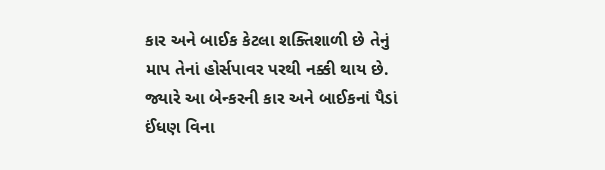કાર અને બાઈક કેટલા શક્તિશાળી છે તેનું માપ તેનાં હોર્સપાવર પરથી નક્કી થાય છે. જ્યારે આ બેન્કરની કાર અને બાઈકનાં પૈડાં ઈંધણ વિના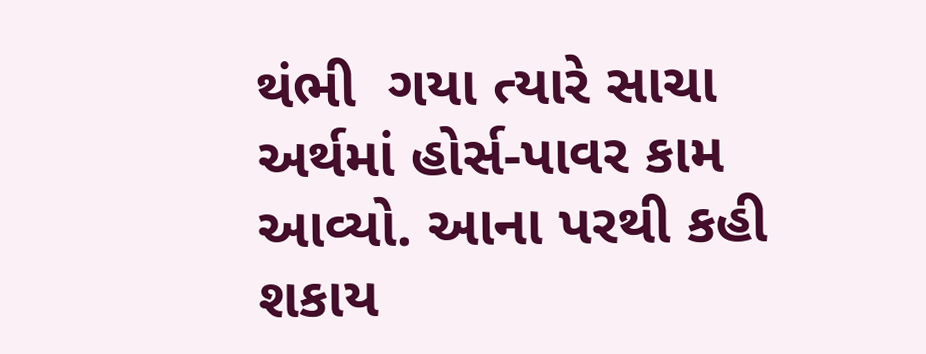થંભી  ગયા ત્યારે સાચા અર્થમાં હોર્સ-પાવર કામ આવ્યો. આના પરથી કહી શકાય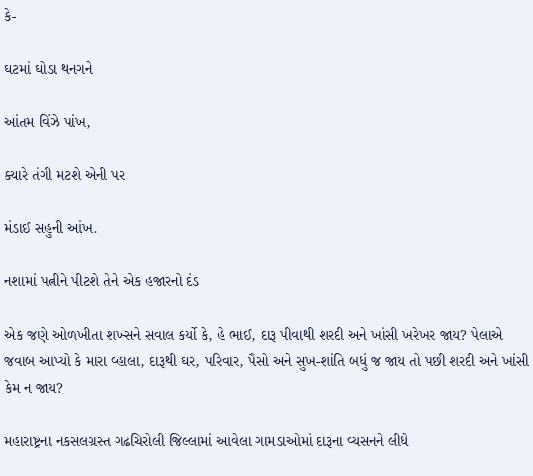કે-

ઘટમાં ઘોડા થનગને

આંતમ વિંઝે પાંખ,

ક્યારે તંગી મટશે એની પર

મંડાઈ સહુની આંખ.

નશામાં પત્નીને પીટશે તેને એક હજારનો દંડ

એક જણે ઓળખીતા શખ્સને સવાલ કર્યો કે, હે ભાઈ, દારૂ પીવાથી શરદી અને ખાંસી ખરેખર જાય? પેલાએ જવાબ આપ્યો કે મારા વ્હાલા, દારૂથી ઘર, પરિવાર, પૈસો અને સુખ-શાંતિ બધું જ જાય તો પછી શરદી અને ખાંસી કેમ ન જાય?

મહારાષ્ટ્રના નકસલગ્રસ્ત ગઢચિરોલી જિલ્લામાં આવેલા ગામડાઓમાં દારૂના વ્યસનને લીધે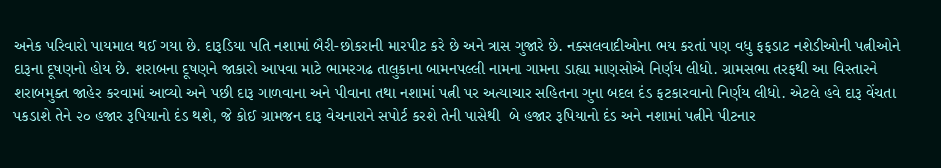અનેક પરિવારો પાયમાલ થઈ ગયા છે. દારૂડિયા પતિ નશામાં બૈરી-છોકરાની મારપીટ કરે છે અને ત્રાસ ગુજારે છે. નક્સલવાદીઓના ભય કરતાં પણ વધુ ફફડાટ નશેડીઓની પત્નીઓને દારૂના દૂષણનો હોય છે. શરાબના દૂષણને જાકારો આપવા માટે ભામરગઢ તાલુકાના બામનપલ્લી નામના ગામના ડાહ્યા માણસોએ નિર્ણય લીધો. ગ્રામસભા તરફથી આ વિસ્તારને શરાબમુક્ત જાહેર કરવામાં આવ્યો અને પછી દારૂ ગાળવાના અને પીવાના તથા નશામાં પત્ની પર અત્યાચાર સહિતના ગુના બદલ દંડ ફટકારવાનો નિર્ણય લીધો. એટલે હવે દારૂ વેંચતા પકડાશે તેને ૨૦ હજાર રૂપિયાનો દંડ થશે, જે કોઈ ગ્રામજન દારૂ વેચનારાને સપોર્ટ કરશે તેની પાસેથી  બે હજાર રૂપિયાનો દંડ અને નશામાં પત્નીને પીટનાર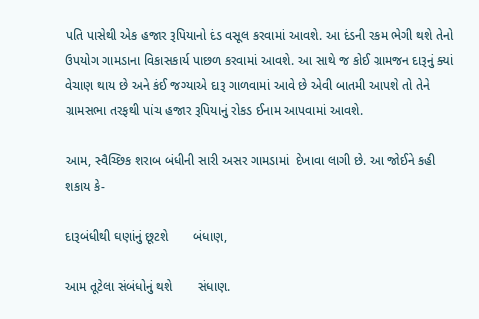પતિ પાસેથી એક હજાર રૂપિયાનો દંડ વસૂલ કરવામાં આવશે. આ દંડની રકમ ભેગી થશે તેનો ઉપયોગ ગામડાના વિકાસકાર્ય પાછળ કરવામાં આવશે. આ સાથે જ કોઈ ગ્રામજન દારૂનું ક્યાં વેચાણ થાય છે અને કંઈ જગ્યાએ દારૂ ગાળવામાં આવે છે એવી બાતમી આપશે તો તેને ગ્રામસભા તરફથી પાંચ હજાર રૂપિયાનું રોકડ ઈનામ આપવામાં આવશે.

આમ, સ્વૈચ્છિક શરાબ બંધીની સારી અસર ગામડામાં  દેખાવા લાગી છે. આ જોઈને કહી શકાય કે-

દારૂબંધીથી ઘણાંનું છૂટશે       બંધાણ,

આમ તૂટેલા સંબંધોનું થશે       સંધાણ.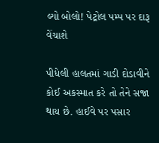લ્યો બોલો! પેટ્રોલ પમ્પ પર દારૂ વેંચાશે

પીધેલી હાલતમાં ગાડી દોડાવીને કોઈ અકસ્માત કરે તો તેને સજા થાય છે. હાઈવે પર પસાર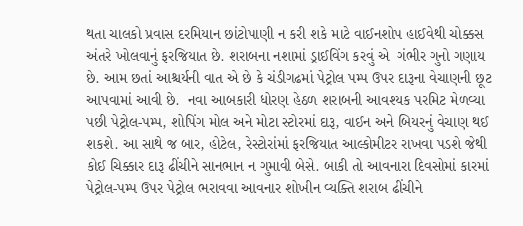થતા ચાલકો પ્રવાસ દરમિયાન છાંટોપાણી ન કરી શકે માટે વાઈનશોપ હાઈવેથી ચોક્કસ અંતરે ખોલવાનું ફરજિયાત છે. શરાબના નશામાં ડ્રાઈવિંગ કરવું એ  ગંભીર ગુનો ગણાય છે. આમ છતાં આશ્ચર્યની વાત એ છે કે ચંડીગઢમાં પેટ્રોલ પમ્પ ઉપર દારૂના વેચાણની છૂટ આપવામાં આવી છે.  નવા આબકારી ધોરણ હેઠળ શરાબની આવશ્યક પરમિટ મેળવ્યા પછી પેટ્રોલ-પમ્પ, શોપિંગ મોલ અને મોટા સ્ટોરમાં દારૂ, વાઈન અને બિયરનું વેચાણ થઈ શકશે. આ સાથે જ બાર, હોટેલ, રેસ્ટોરાંમાં ફરજિયાત આલ્કોમીટર રાખવા પડશે જેથી કોઈ ચિક્કાર દારૂ ઢીંચીને સાનભાન ન ગુમાવી બેસે. બાકી તો આવનારા દિવસોમાં કારમાં પેટ્રોલ-પમ્પ ઉપર પેટ્રોલ ભરાવવા આવનાર શોખીન વ્યક્તિ શરાબ ઢીંચીને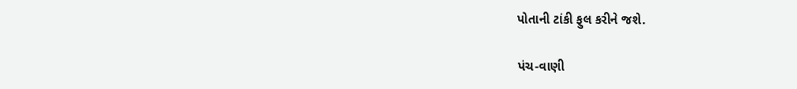પોતાની ટાંકી ફુલ કરીને જશે.

પંચ-વાણી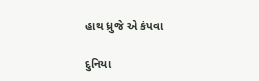હાથ ધ્રુજે એ કંપવા

દુનિયા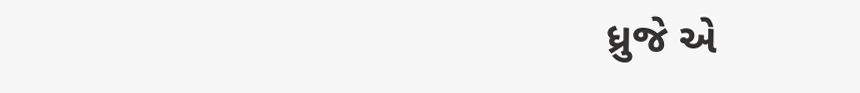ધ્રુજે એ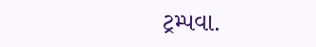ટ્રમ્પવા.